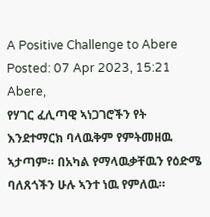A Positive Challenge to Abere
Posted: 07 Apr 2023, 15:21
Abere,
የሃገር ፈሊጣዊ ኣነጋገሮችን የት እንደተማርክ ባላዉቅም የምትመዘዉ ኣታጣም። በአካል የማላዉቃቸዉን የዕድሜ ባለጸጎችን ሁሉ ኣንተ ነዉ የምለዉ።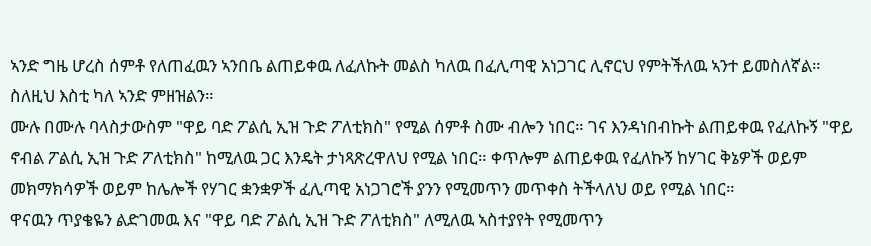ኣንድ ግዜ ሆረስ ሰምቶ የለጠፈዉን ኣንበቤ ልጠይቀዉ ለፈለኩት መልስ ካለዉ በፈሊጣዊ አነጋገር ሊኖርህ የምትችለዉ ኣንተ ይመስለኛል። ስለዚህ እስቲ ካለ ኣንድ ምዘዝልን።
ሙሉ በሙሉ ባላስታውስም "ዋይ ባድ ፖልሲ ኢዝ ጉድ ፖለቲክስ" የሚል ሰምቶ ስሙ ብሎን ነበር። ገና እንዳነበብኩት ልጠይቀዉ የፈለኩኝ "ዋይ ኖብል ፖልሲ ኢዝ ጉድ ፖለቲክስ" ከሚለዉ ጋር እንዴት ታነጻጽረዋለህ የሚል ነበር። ቀጥሎም ልጠይቀዉ የፈለኩኝ ከሃገር ቅኔዎች ወይም መክማክሳዎች ወይም ከሌሎች የሃገር ቋንቋዎች ፈሊጣዊ አነጋገሮች ያንን የሚመጥን መጥቀስ ትችላለህ ወይ የሚል ነበር።
ዋናዉን ጥያቄዬን ልድገመዉ እና "ዋይ ባድ ፖልሲ ኢዝ ጉድ ፖለቲክስ" ለሚለዉ ኣስተያየት የሚመጥን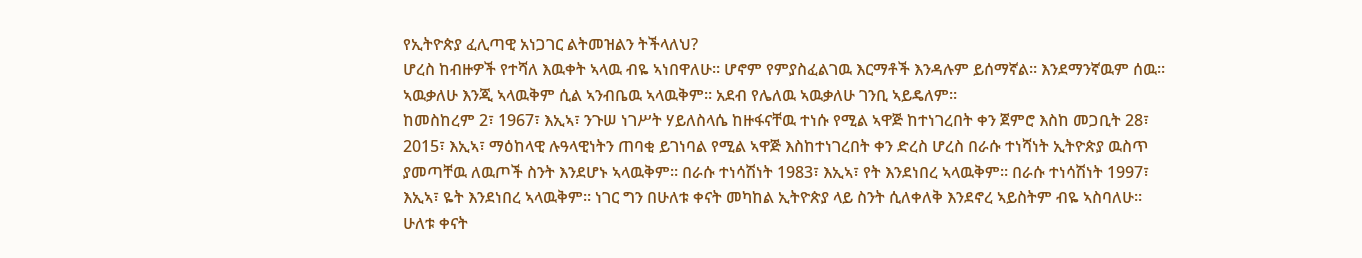የኢትዮጵያ ፈሊጣዊ አነጋገር ልትመዝልን ትችላለህ?
ሆረስ ከብዙዎች የተሻለ እዉቀት ኣላዉ ብዬ ኣነበዋለሁ። ሆኖም የምያስፈልገዉ እርማቶች እንዳሉም ይሰማኛል። እንደማንኛዉም ሰዉ። ኣዉቃለሁ እንጂ ኣላዉቅም ሲል ኣንብቤዉ ኣላዉቅም። አደብ የሌለዉ ኣዉቃለሁ ገንቢ ኣይዴለም።
ከመስከረም 2፣ 1967፣ እኢኣ፣ ንጉሠ ነገሥት ሃይለስላሴ ከዙፋናቸዉ ተነሱ የሚል ኣዋጅ ከተነገረበት ቀን ጀምሮ እስከ መጋቢት 28፣ 2015፣ እኢኣ፣ ማዕከላዊ ሉዓላዊነትን ጠባቂ ይገነባል የሚል ኣዋጅ እስከተነገረበት ቀን ድረስ ሆረስ በራሱ ተነሻነት ኢትዮጵያ ዉስጥ ያመጣቸዉ ለዉጦች ስንት እንደሆኑ ኣላዉቅም። በራሱ ተነሳሽነት 1983፣ እኢኣ፣ የት እንደነበረ ኣላዉቅም። በራሱ ተነሳሽነት 1997፣ እኢኣ፣ ዬት እንደነበረ ኣላዉቅም። ነገር ግን በሁለቱ ቀናት መካከል ኢትዮጵያ ላይ ስንት ሲለቀለቅ እንደኖረ ኣይስትም ብዬ ኣስባለሁ። ሁለቱ ቀናት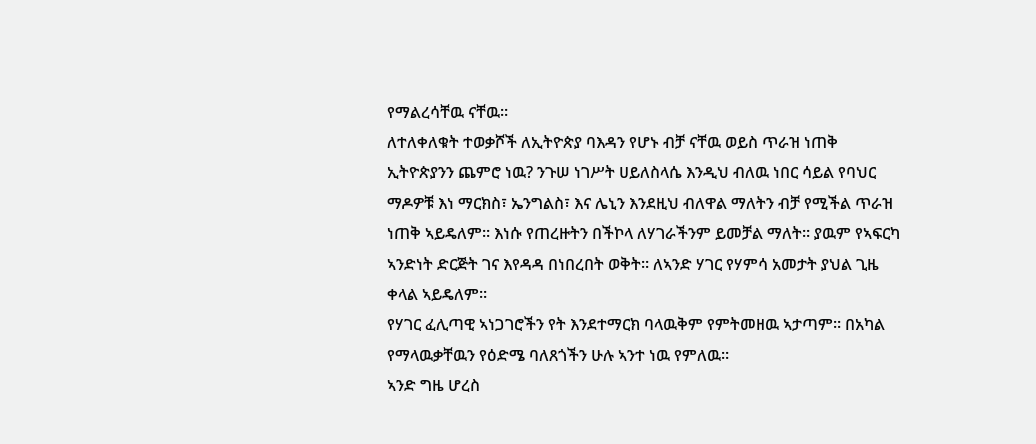የማልረሳቸዉ ናቸዉ።
ለተለቀለቁት ተወቃሾች ለኢትዮጵያ ባእዳን የሆኑ ብቻ ናቸዉ ወይስ ጥራዝ ነጠቅ ኢትዮጵያንን ጨምሮ ነዉ? ንጉሠ ነገሥት ሀይለስላሴ እንዲህ ብለዉ ነበር ሳይል የባህር ማዶዎቹ እነ ማርክስ፣ ኤንግልስ፣ እና ሌኒን እንደዚህ ብለዋል ማለትን ብቻ የሚችል ጥራዝ ነጠቅ ኣይዴለም። እነሱ የጠረዙትን በችኮላ ለሃገራችንም ይመቻል ማለት። ያዉም የኣፍርካ ኣንድነት ድርጅት ገና እየዳዳ በነበረበት ወቅት። ለኣንድ ሃገር የሃምሳ አመታት ያህል ጊዜ ቀላል ኣይዴለም።
የሃገር ፈሊጣዊ ኣነጋገሮችን የት እንደተማርክ ባላዉቅም የምትመዘዉ ኣታጣም። በአካል የማላዉቃቸዉን የዕድሜ ባለጸጎችን ሁሉ ኣንተ ነዉ የምለዉ።
ኣንድ ግዜ ሆረስ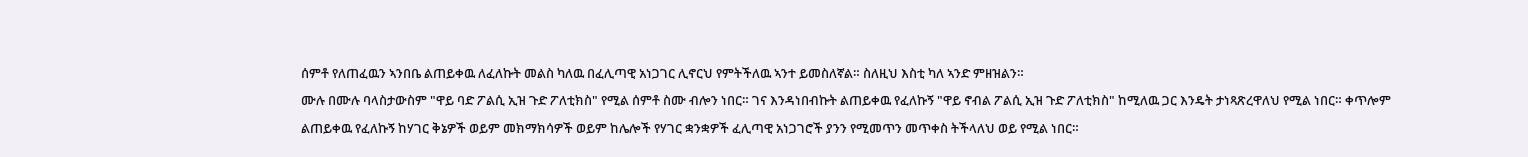ሰምቶ የለጠፈዉን ኣንበቤ ልጠይቀዉ ለፈለኩት መልስ ካለዉ በፈሊጣዊ አነጋገር ሊኖርህ የምትችለዉ ኣንተ ይመስለኛል። ስለዚህ እስቲ ካለ ኣንድ ምዘዝልን።
ሙሉ በሙሉ ባላስታውስም "ዋይ ባድ ፖልሲ ኢዝ ጉድ ፖለቲክስ" የሚል ሰምቶ ስሙ ብሎን ነበር። ገና እንዳነበብኩት ልጠይቀዉ የፈለኩኝ "ዋይ ኖብል ፖልሲ ኢዝ ጉድ ፖለቲክስ" ከሚለዉ ጋር እንዴት ታነጻጽረዋለህ የሚል ነበር። ቀጥሎም ልጠይቀዉ የፈለኩኝ ከሃገር ቅኔዎች ወይም መክማክሳዎች ወይም ከሌሎች የሃገር ቋንቋዎች ፈሊጣዊ አነጋገሮች ያንን የሚመጥን መጥቀስ ትችላለህ ወይ የሚል ነበር።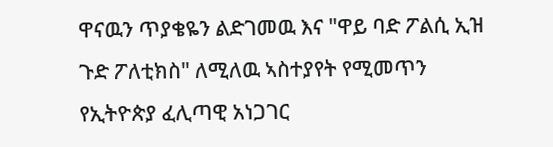ዋናዉን ጥያቄዬን ልድገመዉ እና "ዋይ ባድ ፖልሲ ኢዝ ጉድ ፖለቲክስ" ለሚለዉ ኣስተያየት የሚመጥን የኢትዮጵያ ፈሊጣዊ አነጋገር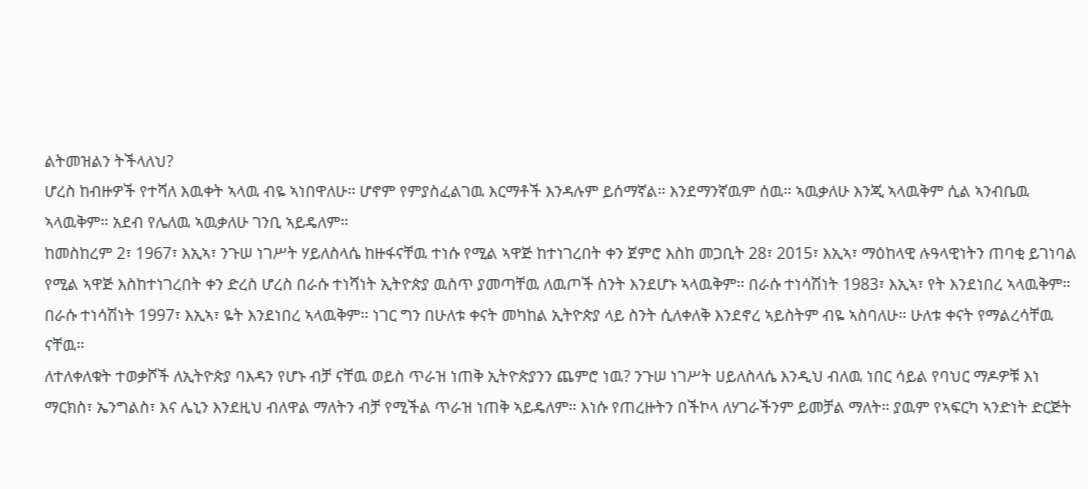ልትመዝልን ትችላለህ?
ሆረስ ከብዙዎች የተሻለ እዉቀት ኣላዉ ብዬ ኣነበዋለሁ። ሆኖም የምያስፈልገዉ እርማቶች እንዳሉም ይሰማኛል። እንደማንኛዉም ሰዉ። ኣዉቃለሁ እንጂ ኣላዉቅም ሲል ኣንብቤዉ ኣላዉቅም። አደብ የሌለዉ ኣዉቃለሁ ገንቢ ኣይዴለም።
ከመስከረም 2፣ 1967፣ እኢኣ፣ ንጉሠ ነገሥት ሃይለስላሴ ከዙፋናቸዉ ተነሱ የሚል ኣዋጅ ከተነገረበት ቀን ጀምሮ እስከ መጋቢት 28፣ 2015፣ እኢኣ፣ ማዕከላዊ ሉዓላዊነትን ጠባቂ ይገነባል የሚል ኣዋጅ እስከተነገረበት ቀን ድረስ ሆረስ በራሱ ተነሻነት ኢትዮጵያ ዉስጥ ያመጣቸዉ ለዉጦች ስንት እንደሆኑ ኣላዉቅም። በራሱ ተነሳሽነት 1983፣ እኢኣ፣ የት እንደነበረ ኣላዉቅም። በራሱ ተነሳሽነት 1997፣ እኢኣ፣ ዬት እንደነበረ ኣላዉቅም። ነገር ግን በሁለቱ ቀናት መካከል ኢትዮጵያ ላይ ስንት ሲለቀለቅ እንደኖረ ኣይስትም ብዬ ኣስባለሁ። ሁለቱ ቀናት የማልረሳቸዉ ናቸዉ።
ለተለቀለቁት ተወቃሾች ለኢትዮጵያ ባእዳን የሆኑ ብቻ ናቸዉ ወይስ ጥራዝ ነጠቅ ኢትዮጵያንን ጨምሮ ነዉ? ንጉሠ ነገሥት ሀይለስላሴ እንዲህ ብለዉ ነበር ሳይል የባህር ማዶዎቹ እነ ማርክስ፣ ኤንግልስ፣ እና ሌኒን እንደዚህ ብለዋል ማለትን ብቻ የሚችል ጥራዝ ነጠቅ ኣይዴለም። እነሱ የጠረዙትን በችኮላ ለሃገራችንም ይመቻል ማለት። ያዉም የኣፍርካ ኣንድነት ድርጅት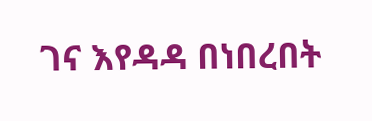ገና እየዳዳ በነበረበት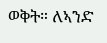ወቅት። ለኣንድ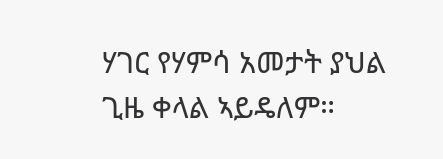ሃገር የሃምሳ አመታት ያህል ጊዜ ቀላል ኣይዴለም።